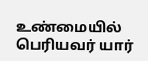உண்மையில் பெரியவர் யார்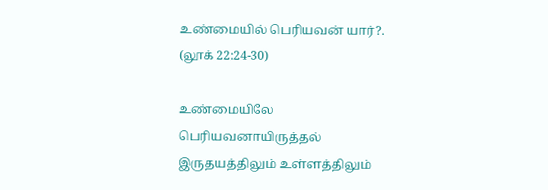உண்மையில் பெரியவன் யார்?.
(லூக் 22:24-30)

உண்மையிலே பெரியவனாயிருத்தல் இருதயத்திலும் உள்ளத்திலும்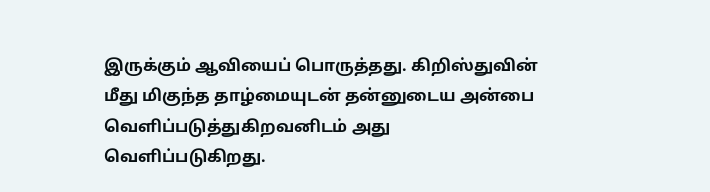இருக்கும் ஆவியைப் பொருத்தது. கிறிஸ்துவின் மீது மிகுந்த தாழ்மையுடன் தன்னுடைய அன்பை வெளிப்படுத்துகிறவனிடம் அது வெளிப்படுகிறது.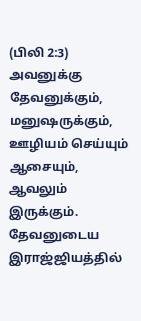(பிலி 2:3)
அவனுக்கு தேவனுக்கும், மனுஷருக்கும், ஊழியம் செய்யும் ஆசையும், ஆவலும் இருக்கும்.
தேவனுடைய இராஜ்ஜியத்தில்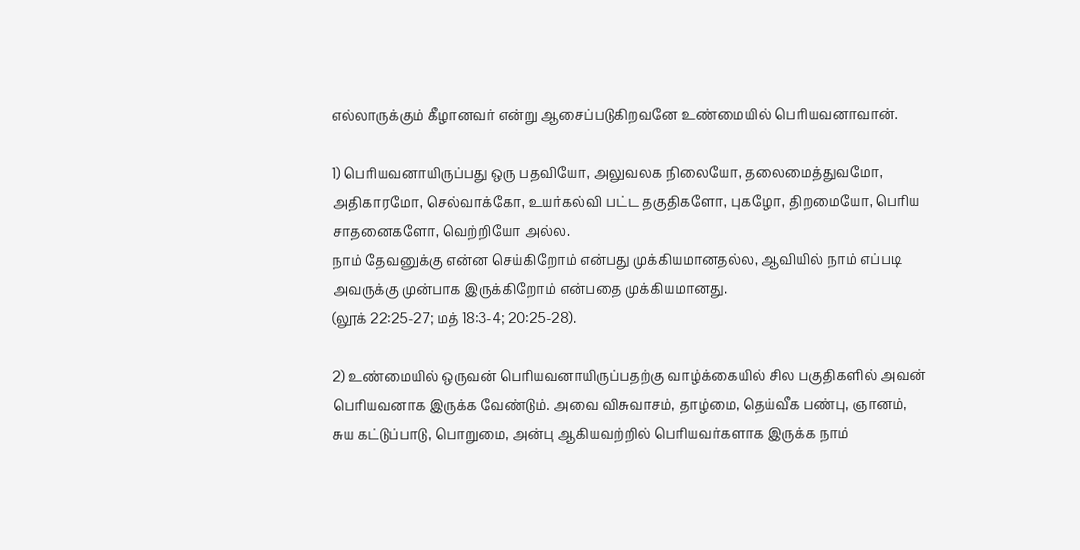எல்லாருக்கும் கீழானவர் என்று ஆசைப்படுகிறவனே உண்மையில் பெரியவனாவான்.

1) பெரியவனாயிருப்பது ஒரு பதவியோ, அலுவலக நிலையோ, தலைமைத்துவமோ, அதிகாரமோ, செல்வாக்கோ, உயர்கல்வி பட்ட தகுதிகளோ, புகழோ, திறமையோ, பெரிய சாதனைகளோ, வெற்றியோ அல்ல.
நாம் தேவனுக்கு என்ன செய்கிறோம் என்பது முக்கியமானதல்ல, ஆவியில் நாம் எப்படி அவருக்கு முன்பாக இருக்கிறோம் என்பதை முக்கியமானது.
(லூக் 22:25-27; மத் 18:3-4; 20:25-28).

2) உண்மையில் ஒருவன் பெரியவனாயிருப்பதற்கு வாழ்க்கையில் சில பகுதிகளில் அவன் பெரியவனாக இருக்க வேண்டும். அவை விசுவாசம், தாழ்மை, தெய்வீக பண்பு, ஞானம், சுய கட்டுப்பாடு, பொறுமை, அன்பு ஆகியவற்றில் பெரியவர்களாக இருக்க நாம்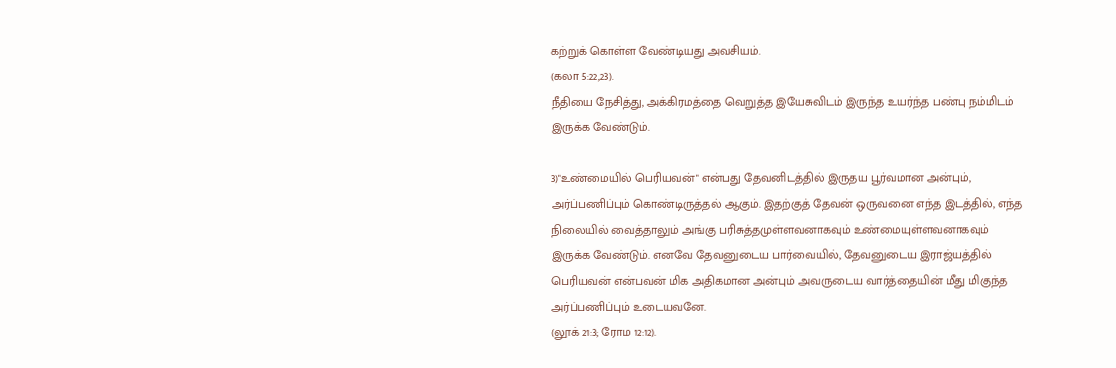கற்றுக் கொள்ள வேண்டியது அவசியம்.
(கலா 5:22,23).
நீதியை நேசித்து, அக்கிரமத்தை வெறுத்த இயேசுவிடம் இருந்த உயர்ந்த பண்பு நம்மிடம் இருக்க வேண்டும்.

3)"உண்மையில் பெரியவன்" என்பது தேவனிடத்தில் இருதய பூர்வமான அன்பும், அர்ப்பணிப்பும் கொண்டிருத்தல் ஆகும். இதற்குத் தேவன் ஒருவனை எந்த இடத்தில், எந்த நிலையில் வைத்தாலும் அங்கு பரிசுத்தமுள்ளவனாகவும் உண்மையுள்ளவனாகவும் இருக்க வேண்டும். எனவே தேவனுடைய பார்வையில், தேவனுடைய இராஜ்யத்தில் பெரியவன் என்பவன் மிக அதிகமான அன்பும் அவருடைய வார்த்தையின் மீது மிகுந்த அர்ப்பணிப்பும் உடையவனே.
(லூக் 21:3; ரோம 12:12).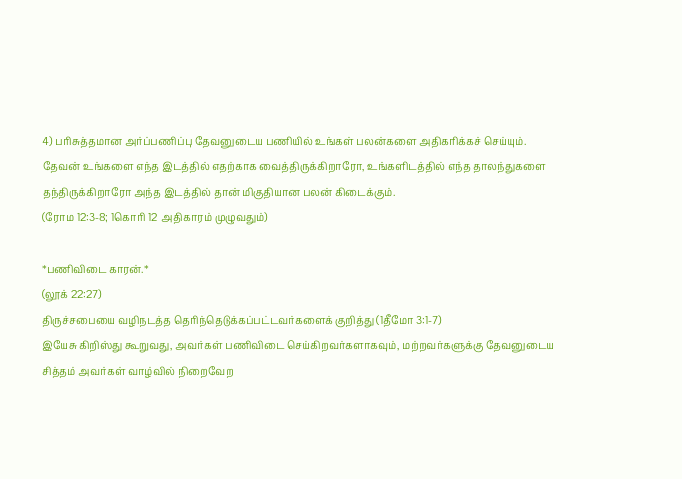4) பரிசுத்தமான அர்ப்பணிப்பு தேவனுடைய பணியில் உங்கள் பலன்களை அதிகரிக்கச் செய்யும். தேவன் உங்களை எந்த இடத்தில் எதற்காக வைத்திருக்கிறாரோ, உங்களிடத்தில் எந்த தாலந்துகளை தந்திருக்கிறாரோ அந்த இடத்தில் தான் மிகுதியான பலன் கிடைக்கும்.
(ரோம 12:3-8; 1கொரி 12 அதிகாரம் முழுவதும்)

*பணிவிடை காரன்.*
(லூக் 22:27)
திருச்சபையை வழிநடத்த தெரிந்தெடுக்கப்பட்டவர்களைக் குறித்து (1தீமோ 3:1-7)
இயேசு கிறிஸ்து கூறுவது, அவர்கள் பணிவிடை செய்கிறவர்களாகவும், மற்றவர்களுக்கு தேவனுடைய சித்தம் அவர்கள் வாழ்வில் நிறைவேற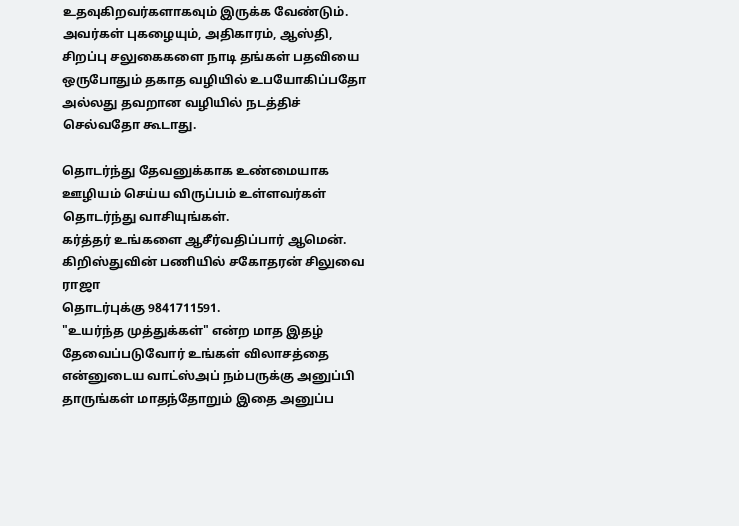உதவுகிறவர்களாகவும் இருக்க வேண்டும்.
அவர்கள் புகழையும், அதிகாரம், ஆஸ்தி, சிறப்பு சலுகைகளை நாடி தங்கள் பதவியை ஒருபோதும் தகாத வழியில் உபயோகிப்பதோ அல்லது தவறான வழியில் நடத்திச் செல்வதோ கூடாது.

தொடர்ந்து தேவனுக்காக உண்மையாக ஊழியம் செய்ய விருப்பம் உள்ளவர்கள் தொடர்ந்து வாசியுங்கள்.
கர்த்தர் உங்களை ஆசீர்வதிப்பார் ஆமென்.
கிறிஸ்துவின் பணியில் சகோதரன் சிலுவை ராஜா
தொடர்புக்கு 9841711591.
"உயர்ந்த முத்துக்கள்" என்ற மாத இதழ் தேவைப்படுவோர் உங்கள் விலாசத்தை என்னுடைய வாட்ஸ்அப் நம்பருக்கு அனுப்பி தாருங்கள் மாதந்தோறும் இதை அனுப்ப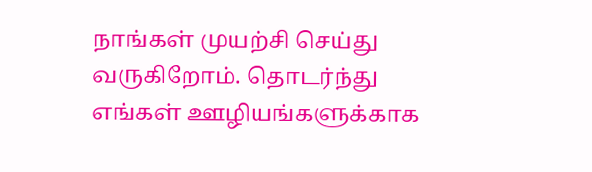நாங்கள் முயற்சி செய்து வருகிறோம். தொடர்ந்து எங்கள் ஊழியங்களுக்காக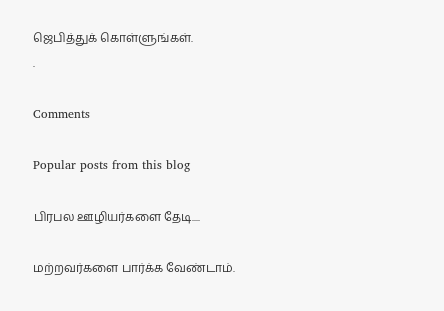ஜெபித்துக் கொள்ளுங்கள்.
.

Comments

Popular posts from this blog

பிரபல ஊழியர்களை தேடி....

மற்றவர்களை பார்க்க வேண்டாம்.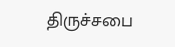திருச்சபை